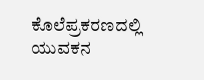ಕೊಲೆಪ್ರಕರಣದಲ್ಲಿ ಯುವಕನ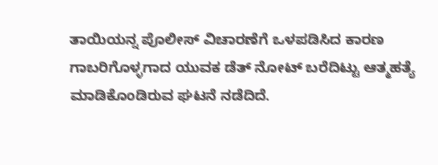ತಾಯಿಯನ್ನ ಪೊಲೀಸ್ ವಿಚಾರಣೆಗೆ ಒಳಪಡಿಸಿದ ಕಾರಣ ಗಾಬರಿಗೊಳ್ಳಗಾದ ಯುವಕ ಡೆತ್ ನೋಟ್ ಬರೆದಿಟ್ಟು ಆತ್ಮಹತ್ಯೆ ಮಾಡಿಕೊಂಡಿರುವ ಘಟನೆ ನಡೆದಿದೆ.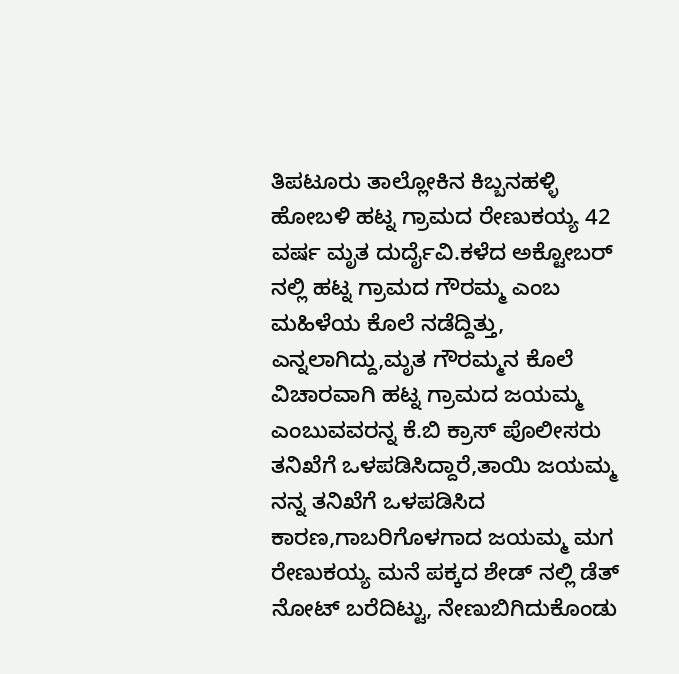ತಿಪಟೂರು ತಾಲ್ಲೋಕಿನ ಕಿಬ್ಬನಹಳ್ಳಿ ಹೋಬಳಿ ಹಟ್ನ ಗ್ರಾಮದ ರೇಣುಕಯ್ಯ 42 ವರ್ಷ ಮೃತ ದುರ್ದೈವಿ.ಕಳೆದ ಅಕ್ಟೋಬರ್ ನಲ್ಲಿ ಹಟ್ನ ಗ್ರಾಮದ ಗೌರಮ್ಮ ಎಂಬ ಮಹಿಳೆಯ ಕೊಲೆ ನಡೆದ್ದಿತ್ತು, ಎನ್ನಲಾಗಿದ್ದು,ಮೃತ ಗೌರಮ್ಮನ ಕೊಲೆ ವಿಚಾರವಾಗಿ ಹಟ್ನ ಗ್ರಾಮದ ಜಯಮ್ಮ ಎಂಬುವವರನ್ನ ಕೆ.ಬಿ ಕ್ರಾಸ್ ಪೊಲೀಸರು ತನಿಖೆಗೆ ಒಳಪಡಿಸಿದ್ದಾರೆ,ತಾಯಿ ಜಯಮ್ಮ ನನ್ನ ತನಿಖೆಗೆ ಒಳಪಡಿಸಿದ ಕಾರಣ,ಗಾಬರಿಗೊಳಗಾದ ಜಯಮ್ಮ ಮಗ ರೇಣುಕಯ್ಯ ಮನೆ ಪಕ್ಕದ ಶೇಡ್ ನಲ್ಲಿ ಡೆತ್ ನೋಟ್ ಬರೆದಿಟ್ಟು, ನೇಣುಬಿಗಿದುಕೊಂಡು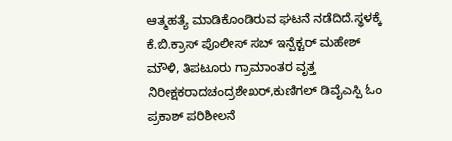ಆತ್ಮಹತ್ಯೆ ಮಾಡಿಕೊಂಡಿರುವ ಘಟನೆ ನಡೆದಿದೆ.ಸ್ಥಳಕ್ಕೆ ಕೆ.ಬಿ.ಕ್ರಾಸ್ ಪೊಲೀಸ್ ಸಬ್ ಇನ್ಪೆಕ್ಟರ್ ಮಹೇಶ್ ಮೌಳಿ, ತಿಪಟೂರು ಗ್ರಾಮಾಂತರ ವೃತ್ತ ನಿರೀಕ್ಷಕರಾದಚಂದ್ರಶೇಖರ್,ಕುಣಿಗಲ್ ಡಿವೈಎಸ್ಪಿ ಓಂ ಪ್ರಕಾಶ್ ಪರಿಶೀಲನೆ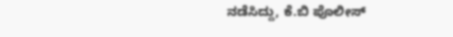ನಡೆಸಿದ್ದು, ಕೆ.ಬಿ ಪೊಲೀಸ್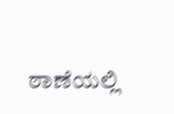ಠಾಣೆಯಲ್ಲಿ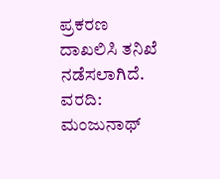ಪ್ರಕರಣ ದಾಖಲಿಸಿ ತನಿಖೆ ನಡೆಸಲಾಗಿದೆ.
ವರದಿ: ಮಂಜುನಾಥ್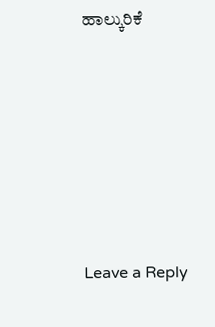ಹಾಲ್ಕುರಿಕೆ










Leave a Reply